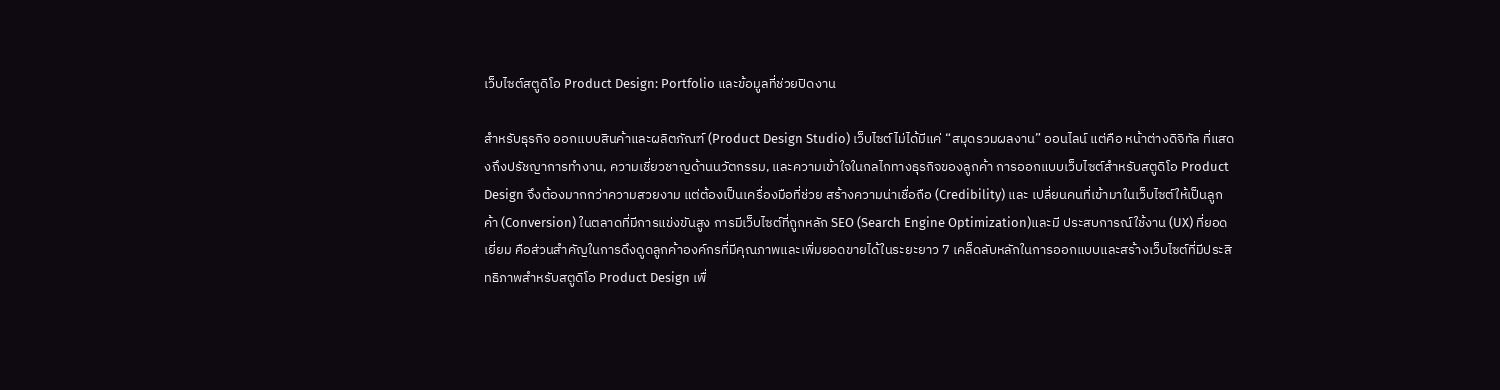เว็บไซต์สตูดิโอ Product Design: Portfolio และข้อมูลที่ช่วยปิดงาน

สำหรับธุรกิจ ออกแบบสินค้าและผลิตภัณฑ์ (Product Design Studio) เว็บไซต์ไม่ได้มีแค่ “สมุดรวมผลงาน” ออนไลน์ แต่คือ หน้าต่างดิจิทัล ที่แสดงถึงปรัชญาการทำงาน, ความเชี่ยวชาญด้านนวัตกรรม, และความเข้าใจในกลไกทางธุรกิจของลูกค้า การออกแบบเว็บไซต์สำหรับสตูดิโอ Product Design จึงต้องมากกว่าความสวยงาม แต่ต้องเป็นเครื่องมือที่ช่วย สร้างความน่าเชื่อถือ (Credibility) และ เปลี่ยนคนที่เข้ามาในเว็บไซต์ให้เป็นลูกค้า (Conversion) ในตลาดที่มีการแข่งขันสูง การมีเว็บไซต์ที่ถูกหลัก SEO (Search Engine Optimization)และมี ประสบการณ์ใช้งาน (UX) ที่ยอดเยี่ยม คือส่วนสำคัญในการดึงดูดลูกค้าองค์กรที่มีคุณภาพและเพิ่มยอดขายได้ในระยะยาว 7 เคล็ดลับหลักในการออกแบบและสร้างเว็บไซต์ที่มีประสิทธิภาพสำหรับสตูดิโอ Product Design เพื่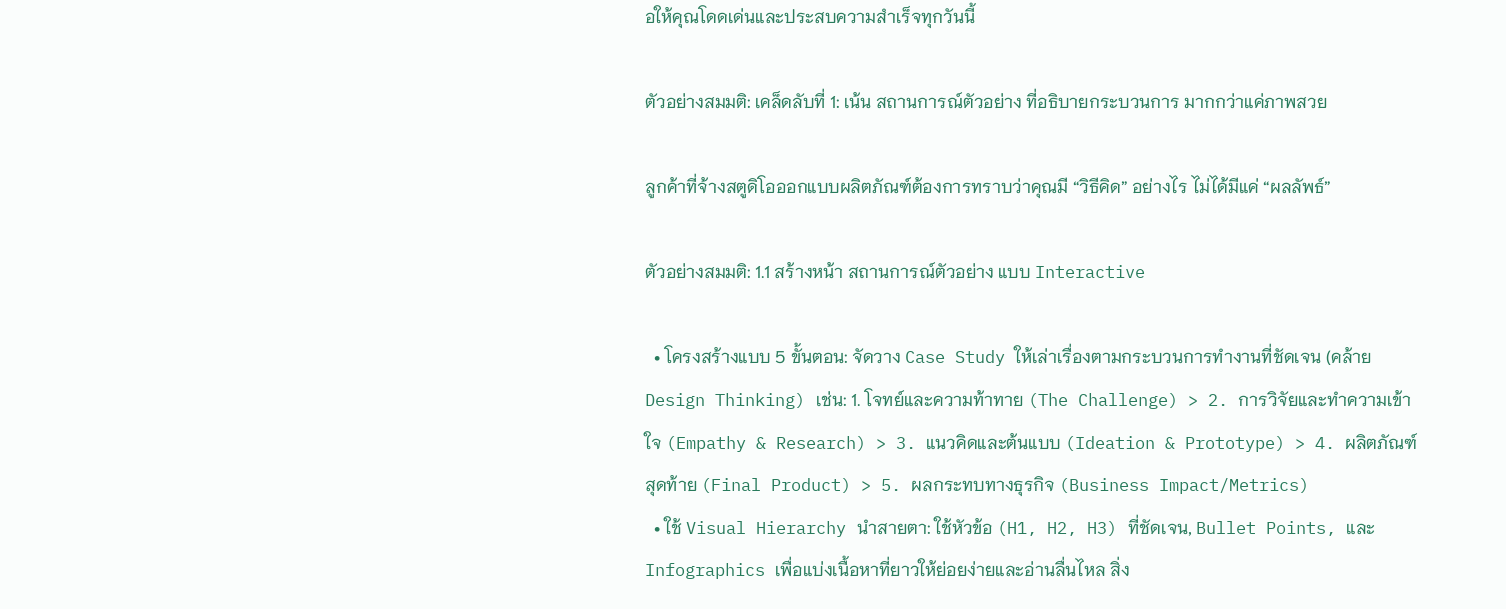อให้คุณโดดเด่นและประสบความสำเร็จทุกวันนี้

ตัวอย่างสมมติ: เคล็ดลับที่ 1: เน้น สถานการณ์ตัวอย่าง ที่อธิบายกระบวนการ มากกว่าแค่ภาพสวย

ลูกค้าที่จ้างสตูดิโอออกแบบผลิตภัณฑ์ต้องการทราบว่าคุณมี “วิธีคิด” อย่างไร ไม่ได้มีแค่ “ผลลัพธ์”

ตัวอย่างสมมติ: 1.1 สร้างหน้า สถานการณ์ตัวอย่าง แบบ Interactive

  • โครงสร้างแบบ 5 ขั้นตอน: จัดวาง Case Study ให้เล่าเรื่องตามกระบวนการทำงานที่ชัดเจน (คล้าย Design Thinking) เช่น: 1. โจทย์และความท้าทาย (The Challenge) > 2. การวิจัยและทำความเข้าใจ (Empathy & Research) > 3. แนวคิดและต้นแบบ (Ideation & Prototype) > 4. ผลิตภัณฑ์สุดท้าย (Final Product) > 5. ผลกระทบทางธุรกิจ (Business Impact/Metrics)
  • ใช้ Visual Hierarchy นำสายตา: ใช้หัวข้อ (H1, H2, H3) ที่ชัดเจน, Bullet Points, และ Infographics เพื่อแบ่งเนื้อหาที่ยาวให้ย่อยง่ายและอ่านลื่นไหล สิ่ง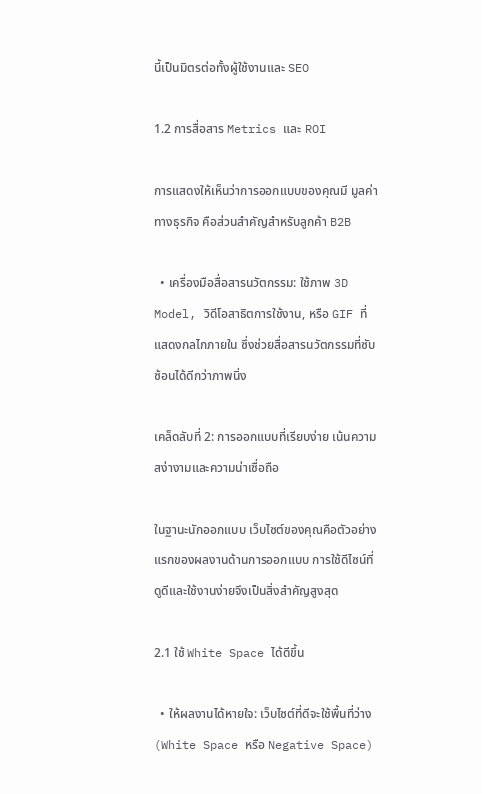นี้เป็นมิตรต่อทั้งผู้ใช้งานและ SEO

1.2 การสื่อสาร Metrics และ ROI

การแสดงให้เห็นว่าการออกแบบของคุณมี มูลค่าทางธุรกิจ คือส่วนสำคัญสำหรับลูกค้า B2B

  • เครื่องมือสื่อสารนวัตกรรม: ใช้ภาพ 3D Model, วิดีโอสาธิตการใช้งาน, หรือ GIF ที่แสดงกลไกภายใน ซึ่งช่วยสื่อสารนวัตกรรมที่ซับซ้อนได้ดีกว่าภาพนิ่ง

เคล็ดลับที่ 2: การออกแบบที่เรียบง่าย เน้นความสง่างามและความน่าเชื่อถือ

ในฐานะนักออกแบบ เว็บไซต์ของคุณคือตัวอย่างแรกของผลงานด้านการออกแบบ การใช้ดีไซน์ที่ดูดีและใช้งานง่ายจึงเป็นสิ่งสำคัญสูงสุด

2.1 ใช้ White Space ได้ดีขึ้น

  • ให้ผลงานได้หายใจ: เว็บไซต์ที่ดีจะใช้พื้นที่ว่าง (White Space หรือ Negative Space)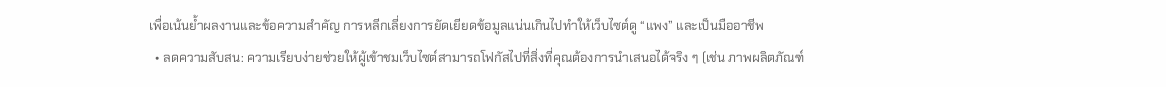เพื่อเน้นย้ำผลงานและข้อความสำคัญ การหลีกเลี่ยงการยัดเยียดข้อมูลแน่นเกินไปทำให้เว็บไซต์ดู “แพง” และเป็นมืออาชีพ
  • ลดความสับสน: ความเรียบง่ายช่วยให้ผู้เข้าชมเว็บไซต์สามารถโฟกัสไปที่สิ่งที่คุณต้องการนำเสนอได้จริง ๆ (เช่น ภาพผลิตภัณฑ์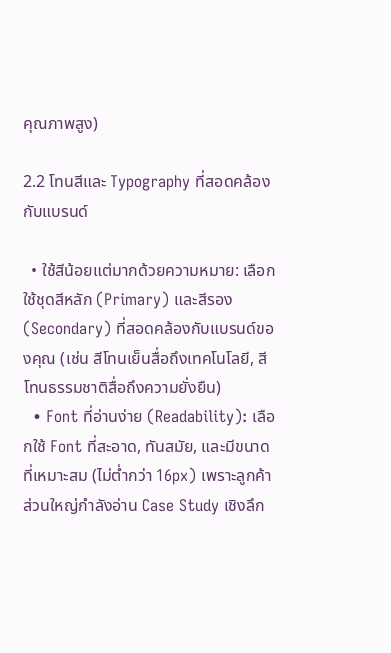คุณภาพสูง)

2.2 โทนสีและ Typography ที่สอดคล้องกับแบรนด์

  • ใช้สีน้อยแต่มากด้วยความหมาย: เลือกใช้ชุดสีหลัก (Primary) และสีรอง (Secondary) ที่สอดคล้องกับแบรนด์ของคุณ (เช่น สีโทนเย็นสื่อถึงเทคโนโลยี, สีโทนธรรมชาติสื่อถึงความยั่งยืน)
  • Font ที่อ่านง่าย (Readability): เลือกใช้ Font ที่สะอาด, ทันสมัย, และมีขนาดที่เหมาะสม (ไม่ต่ำกว่า 16px) เพราะลูกค้าส่วนใหญ่กำลังอ่าน Case Study เชิงลึก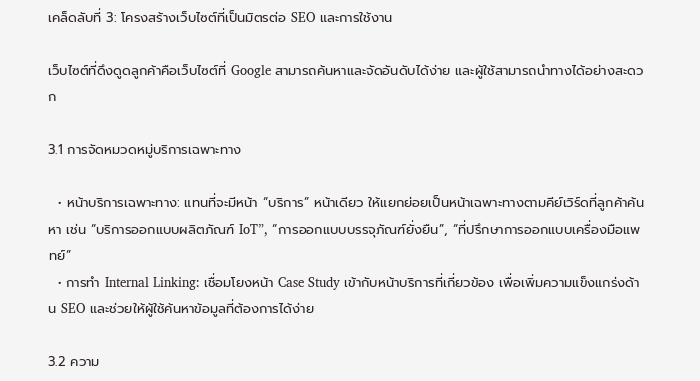เคล็ดลับที่ 3: โครงสร้างเว็บไซต์ที่เป็นมิตรต่อ SEO และการใช้งาน

เว็บไซต์ที่ดึงดูดลูกค้าคือเว็บไซต์ที่ Google สามารถค้นหาและจัดอันดับได้ง่าย และผู้ใช้สามารถนำทางได้อย่างสะดวก

3.1 การจัดหมวดหมู่บริการเฉพาะทาง

  • หน้าบริการเฉพาะทาง: แทนที่จะมีหน้า “บริการ” หน้าเดียว ให้แยกย่อยเป็นหน้าเฉพาะทางตามคีย์เวิร์ดที่ลูกค้าค้นหา เช่น “บริการออกแบบผลิตภัณฑ์ IoT”, “การออกแบบบรรจุภัณฑ์ยั่งยืน”, “ที่ปรึกษาการออกแบบเครื่องมือแพทย์”
  • การทำ Internal Linking: เชื่อมโยงหน้า Case Study เข้ากับหน้าบริการที่เกี่ยวข้อง เพื่อเพิ่มความแข็งแกร่งด้าน SEO และช่วยให้ผู้ใช้ค้นหาข้อมูลที่ต้องการได้ง่าย

3.2 ความ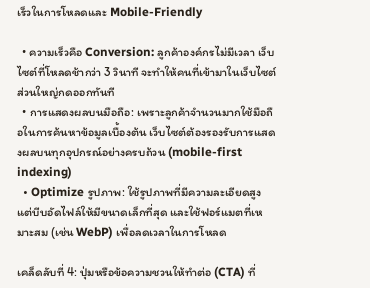เร็วในการโหลดและ Mobile-Friendly

  • ความเร็วคือ Conversion: ลูกค้าองค์กรไม่มีเวลา เว็บไซต์ที่โหลดช้ากว่า 3 วินาที จะทำให้คนที่เข้ามาในเว็บไซต์ส่วนใหญ่กดออกทันที
  • การแสดงผลบนมือถือ: เพราะลูกค้าจำนวนมากใช้มือถือในการค้นหาข้อมูลเบื้องต้น เว็บไซต์ต้องรองรับการแสดงผลบนทุกอุปกรณ์อย่างครบถ้วน (mobile-first indexing)
  • Optimize รูปภาพ: ใช้รูปภาพที่มีความละเอียดสูง แต่บีบอัดไฟล์ให้มีขนาดเล็กที่สุด และใช้ฟอร์แมตที่เหมาะสม (เช่น WebP) เพื่อลดเวลาในการโหลด

เคล็ดลับที่ 4: ปุ่มหรือข้อความชวนให้ทำต่อ (CTA) ที่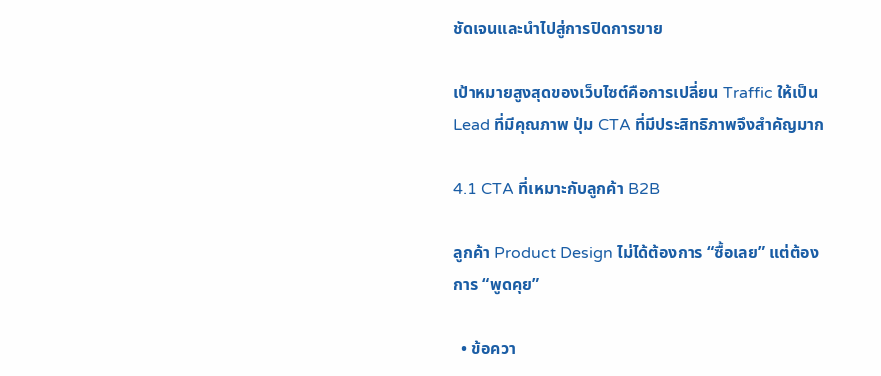ชัดเจนและนำไปสู่การปิดการขาย

เป้าหมายสูงสุดของเว็บไซต์คือการเปลี่ยน Traffic ให้เป็น Lead ที่มีคุณภาพ ปุ่ม CTA ที่มีประสิทธิภาพจึงสำคัญมาก

4.1 CTA ที่เหมาะกับลูกค้า B2B

ลูกค้า Product Design ไม่ได้ต้องการ “ซื้อเลย” แต่ต้องการ “พูดคุย”

  • ข้อควา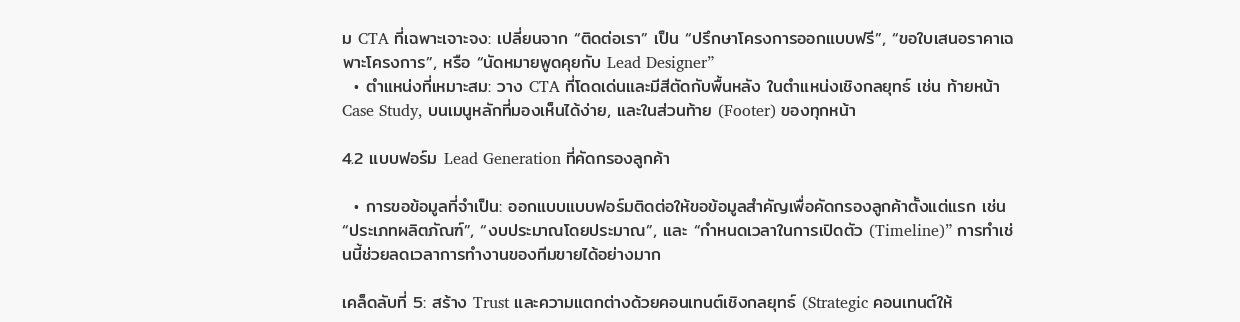ม CTA ที่เฉพาะเจาะจง: เปลี่ยนจาก “ติดต่อเรา” เป็น “ปรึกษาโครงการออกแบบฟรี”, “ขอใบเสนอราคาเฉพาะโครงการ”, หรือ “นัดหมายพูดคุยกับ Lead Designer”
  • ตำแหน่งที่เหมาะสม: วาง CTA ที่โดดเด่นและมีสีตัดกับพื้นหลัง ในตำแหน่งเชิงกลยุทธ์ เช่น ท้ายหน้า Case Study, บนเมนูหลักที่มองเห็นได้ง่าย, และในส่วนท้าย (Footer) ของทุกหน้า

4.2 แบบฟอร์ม Lead Generation ที่คัดกรองลูกค้า

  • การขอข้อมูลที่จำเป็น: ออกแบบแบบฟอร์มติดต่อให้ขอข้อมูลสำคัญเพื่อคัดกรองลูกค้าตั้งแต่แรก เช่น “ประเภทผลิตภัณฑ์”, “งบประมาณโดยประมาณ”, และ “กำหนดเวลาในการเปิดตัว (Timeline)” การทำเช่นนี้ช่วยลดเวลาการทำงานของทีมขายได้อย่างมาก

เคล็ดลับที่ 5: สร้าง Trust และความแตกต่างด้วยคอนเทนต์เชิงกลยุทธ์ (Strategic คอนเทนต์ให้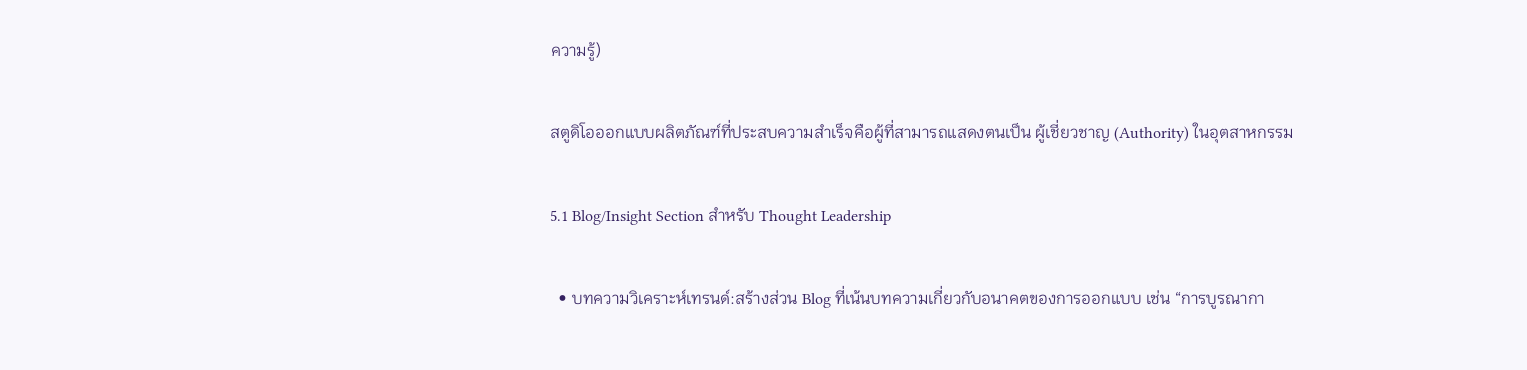ความรู้)

สตูดิโอออกแบบผลิตภัณฑ์ที่ประสบความสำเร็จคือผู้ที่สามารถแสดงตนเป็น ผู้เชี่ยวชาญ (Authority) ในอุตสาหกรรม

5.1 Blog/Insight Section สำหรับ Thought Leadership

  • บทความวิเคราะห์เทรนด์:สร้างส่วน Blog ที่เน้นบทความเกี่ยวกับอนาคตของการออกแบบ เช่น “การบูรณากา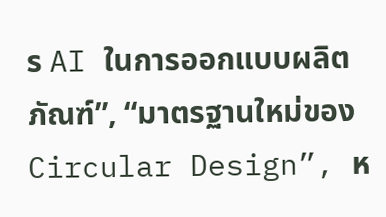ร AI ในการออกแบบผลิตภัณฑ์”, “มาตรฐานใหม่ของ Circular Design”, ห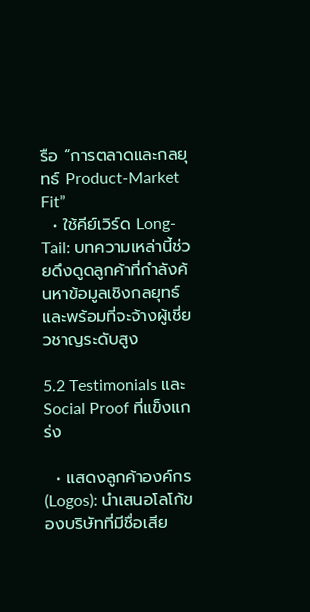รือ “การตลาดและกลยุทธ์ Product-Market Fit”
  • ใช้คีย์เวิร์ด Long-Tail: บทความเหล่านี้ช่วยดึงดูดลูกค้าที่กำลังค้นหาข้อมูลเชิงกลยุทธ์และพร้อมที่จะจ้างผู้เชี่ยวชาญระดับสูง

5.2 Testimonials และ Social Proof ที่แข็งแกร่ง

  • แสดงลูกค้าองค์กร (Logos): นำเสนอโลโก้ของบริษัทที่มีชื่อเสีย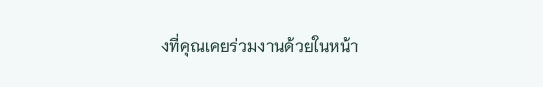งที่คุณเคยร่วมงานด้วยในหน้า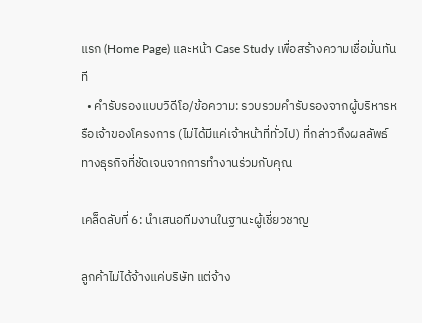แรก (Home Page) และหน้า Case Study เพื่อสร้างความเชื่อมั่นทันที
  • คำรับรองแบบวิดีโอ/ข้อความ: รวบรวมคำรับรองจากผู้บริหารหรือเจ้าของโครงการ (ไม่ได้มีแค่เจ้าหน้าที่ทั่วไป) ที่กล่าวถึงผลลัพธ์ทางธุรกิจที่ชัดเจนจากการทำงานร่วมกับคุณ

เคล็ดลับที่ 6: นำเสนอทีมงานในฐานะผู้เชี่ยวชาญ

ลูกค้าไม่ได้จ้างแค่บริษัท แต่จ้าง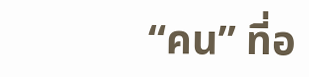“คน” ที่อ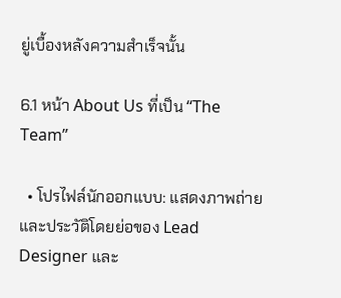ยู่เบื้องหลังความสำเร็จนั้น

6.1 หน้า About Us ที่เป็น “The Team”

  • โปรไฟล์นักออกแบบ: แสดงภาพถ่ายและประวัติโดยย่อของ Lead Designer และ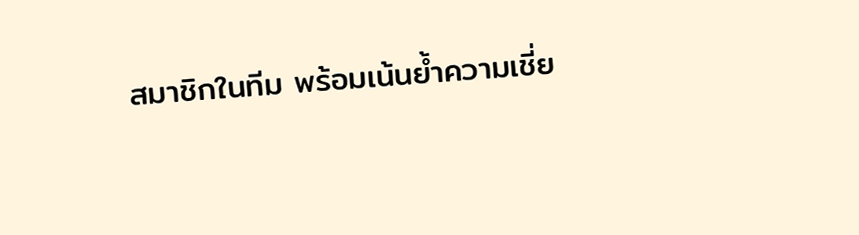สมาชิกในทีม พร้อมเน้นย้ำความเชี่ย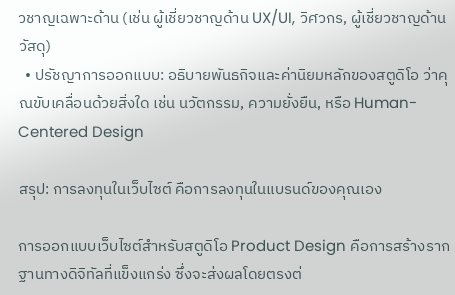วชาญเฉพาะด้าน (เช่น ผู้เชี่ยวชาญด้าน UX/UI, วิศวกร, ผู้เชี่ยวชาญด้านวัสดุ)
  • ปรัชญาการออกแบบ: อธิบายพันธกิจและค่านิยมหลักของสตูดิโอ ว่าคุณขับเคลื่อนด้วยสิ่งใด เช่น นวัตกรรม, ความยั่งยืน, หรือ Human-Centered Design

สรุป: การลงทุนในเว็บไซต์ คือการลงทุนในแบรนด์ของคุณเอง

การออกแบบเว็บไซต์สำหรับสตูดิโอ Product Design คือการสร้างรากฐานทางดิจิทัลที่แข็งแกร่ง ซึ่งจะส่งผลโดยตรงต่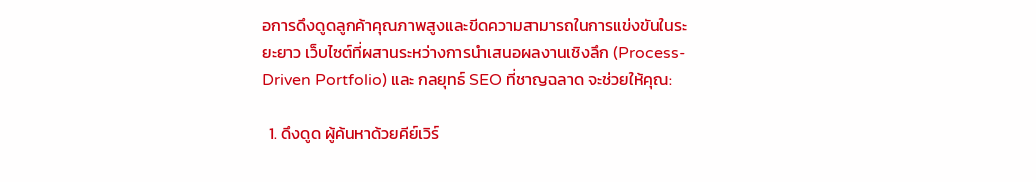อการดึงดูดลูกค้าคุณภาพสูงและขีดความสามารถในการแข่งขันในระยะยาว เว็บไซต์ที่ผสานระหว่างการนำเสนอผลงานเชิงลึก (Process-Driven Portfolio) และ กลยุทธ์ SEO ที่ชาญฉลาด จะช่วยให้คุณ:

  1. ดึงดูด ผู้ค้นหาด้วยคีย์เวิร์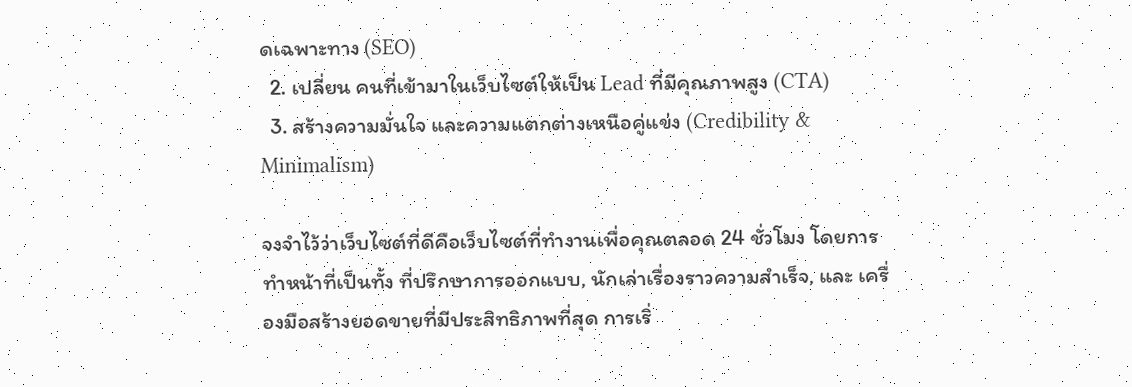ดเฉพาะทาง (SEO)
  2. เปลี่ยน คนที่เข้ามาในเว็บไซต์ให้เป็น Lead ที่มีคุณภาพสูง (CTA)
  3. สร้างความมั่นใจ และความแตกต่างเหนือคู่แข่ง (Credibility & Minimalism)

จงจำไว้ว่าเว็บไซต์ที่ดีคือเว็บไซต์ที่ทำงานเพื่อคุณตลอด 24 ชั่วโมง โดยการทำหน้าที่เป็นทั้ง ที่ปรึกษาการออกแบบ, นักเล่าเรื่องราวความสำเร็จ, และ เครื่องมือสร้างยอดขายที่มีประสิทธิภาพที่สุด การเริ่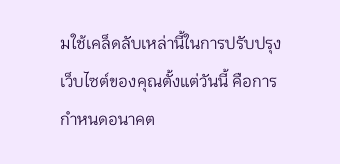มใช้เคล็ดลับเหล่านี้ในการปรับปรุงเว็บไซต์ของคุณตั้งแต่วันนี้ คือการกำหนดอนาคต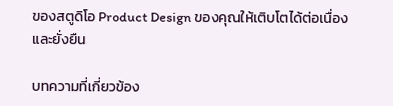ของสตูดิโอ Product Design ของคุณให้เติบโตได้ต่อเนื่องและยั่งยืน

บทความที่เกี่ยวข้อง